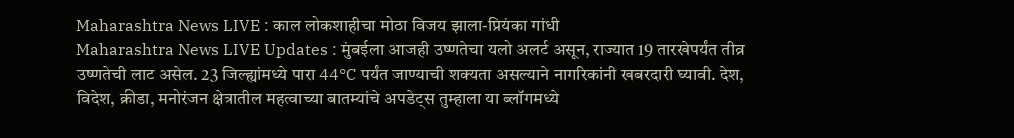Maharashtra News LIVE : काल लोकशाहीचा मोठा विजय झाला-प्रियंका गांधी
Maharashtra News LIVE Updates : मुंबईला आजही उष्णतेचा यलो अलर्ट असून, राज्यात 19 तारखेपर्यंत तीव्र उष्णतेची लाट असेल. 23 जिल्ह्यांमध्ये पारा 44°C पर्यंत जाण्याची शक्यता असल्याने नागरिकांनी खबरदारी घ्यावी. देश, विदेश, क्रीडा, मनोरंजन क्षेत्रातील महत्वाच्या बातम्यांचे अपडेट्स तुम्हाला या ब्लॉगमध्ये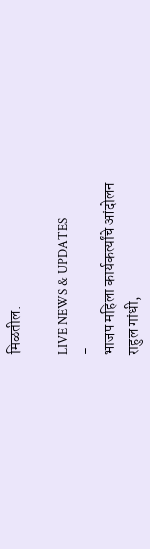मिळतील.

LIVE NEWS & UPDATES
-
भाजप महिला कार्यकर्त्यांचे आंदोलन
राहुल गांधी,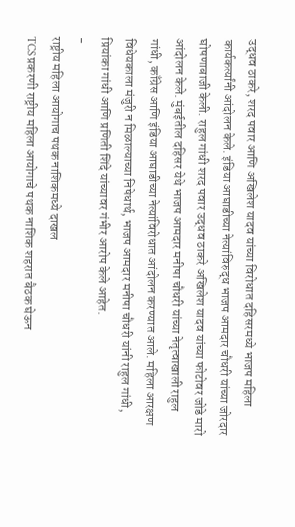उद्धव ठाकरे, शरद पवार आणि अखिलेश यादव यांच्या विरोधात दहिसरमध्ये भाजप महिला कार्यकर्त्यांनी आंदोलन केले. इंडिया आघाडीच्या नेत्यांविरुद्ध भाजप आमदार चौधरी यांच्या जोरदार घोषणाबाजी केली. राहुल गांधी शरद पवार उद्धव ठाकरे अखिलेश यादव यांच्या फोटोवर जोडे मारो आंदोलन केले. मुंबईतील दहिसर येथे भाजप आमदार मनीषा चौधरी यांच्या नेतृत्वाखाली राहुल गांधी, काँग्रेस आणि इंडिया आघाडीच्या नेत्यांविरोधात आंदोलन करण्यात आले. महिला आरक्षण विधेयकाला मंजुरी न मिळाल्याच्या निषेधार्थ, भाजप आमदार मनीषा चौधरी यांनी राहुल गांधी, प्रियांका गांधी आणि प्रणिती शिंदे यांच्यावर गंभीर आरोप केले आहेत.
-
राष्ट्रीय महिला आयोगाच पथक नाशिकमध्ये दाखल
TCS प्रकरणी राष्ट्रीय महिला आयोगाचे पथक नाशिक शहरात बैठक घेऊन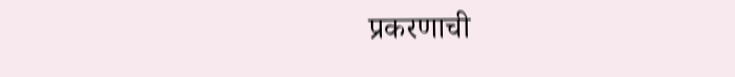प्रकरणाची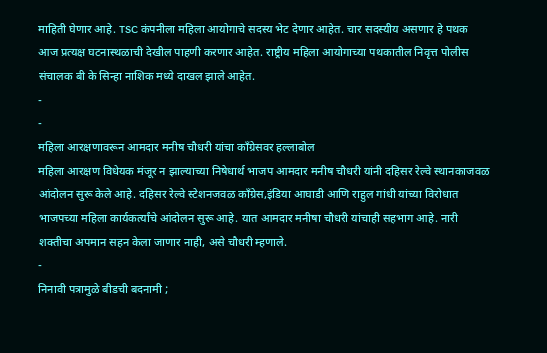माहिती घेणार आहे. TSC कंपनीला महिला आयोगाचे सदस्य भेट देणार आहेत. चार सदस्यीय असणार हे पथक आज प्रत्यक्ष घटनास्थळाची देखील पाहणी करणार आहेत. राष्ट्रीय महिला आयोगाच्या पथकातील निवृत्त पोलीस संचालक बी के सिन्हा नाशिक मध्ये दाखल झाले आहेत.
-
-
महिला आरक्षणावरून आमदार मनीष चौधरी यांचा काँग्रेसवर हल्लाबोल
महिला आरक्षण विधेयक मंजूर न झाल्याच्या निषेधार्थ भाजप आमदार मनीष चौधरी यांनी दहिसर रेल्वे स्थानकाजवळ आंदोलन सुरू केले आहे. दहिसर रेल्वे स्टेशनजवळ काँग्रेस,इंडिया आघाडी आणि राहुल गांधी यांच्या विरोधात भाजपच्या महिला कार्यकर्त्यांचे आंदोलन सुरू आहे. यात आमदार मनीषा चौधरी यांचाही सहभाग आहे. नारी शक्तीचा अपमान सहन केला जाणार नाही, असे चौधरी म्हणाले.
-
निनावी पत्रामुळे बीडची बदनामी ;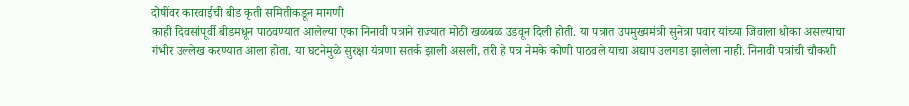दोषींवर कारवाईची बीड कृती समितीकडून मागणी
काही दिवसांपूर्वी बीडमधून पाठवण्यात आलेल्या एका निनावी पत्राने राज्यात मोठी खळबळ उडवून दिली होती. या पत्रात उपमुख्यमंत्री सुनेत्रा पवार यांच्या जिवाला धोका असल्याचा गंभीर उल्लेख करण्यात आला होता. या घटनेमुळे सुरक्षा यंत्रणा सतर्क झाली असली, तरी हे पत्र नेमके कोणी पाठवले याचा अद्याप उलगडा झालेला नाही. निनावी पत्रांची चौकशी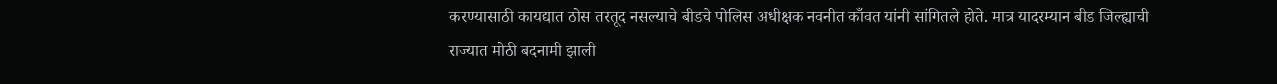करण्यासाठी कायद्यात ठोस तरतूद नसल्याचे बीडचे पोलिस अधीक्षक नवनीत काँवत यांनी सांगितले होते. मात्र यादरम्यान बीड जिल्ह्याची राज्यात मोठी बदनामी झाली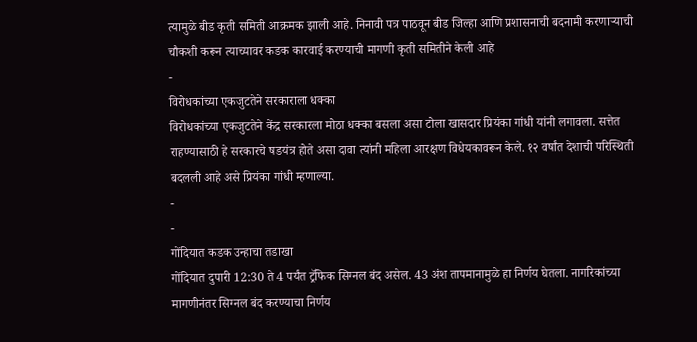त्यामुळे बीड कृती समिती आक्रमक झाली आहे. निनावी पत्र पाठवून बीड जिल्हा आणि प्रशासनाची बदनामी करणाऱ्याची चौकशी करून त्याच्यावर कडक कारवाई करण्याची मागणी कृती समितीने केली आहे
-
विरोधकांच्या एकजुटतेने सरकाराला धक्का
विरोधकांच्या एकजुटतेने केंद्र सरकारला मोठा धक्का बसला असा टोला खासदार प्रियंका गांधी यांनी लगावला. सत्तेत राहण्यासाठी हे सरकारचे षडयंत्र होते असा दावा त्यांनी महिला आरक्षण विधेयकावरून केले. १२ वर्षांत देशाची परिस्थिती बदलली आहे असे प्रियंका गांधी म्हणाल्या.
-
-
गोंदियात कडक उन्हाचा तडाखा
गोंदियात दुपारी 12:30 ते 4 पर्यंत ट्रॅफिक सिग्नल बंद असेल. 43 अंश तापमानामुळे हा निर्णय घेतला. नागरिकांच्या मागणीनंतर सिग्नल बंद करण्याचा निर्णय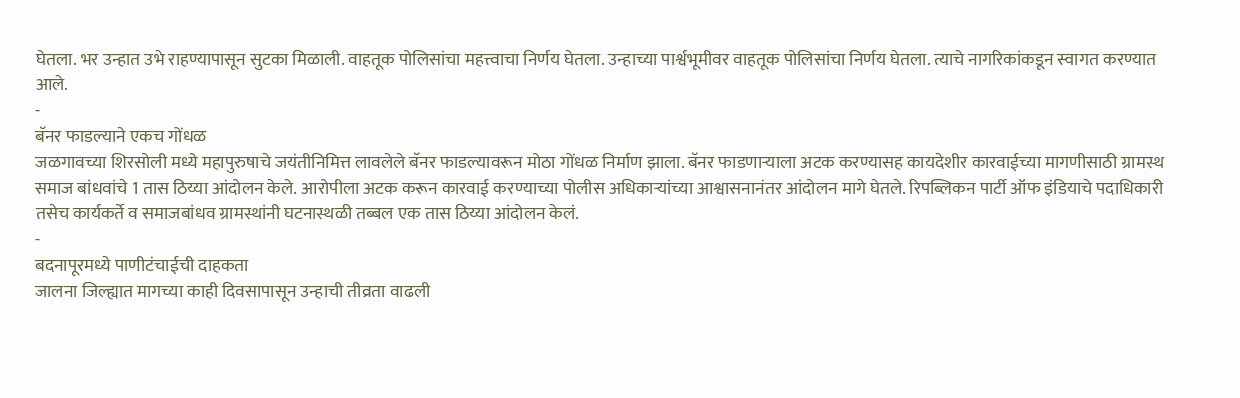घेतला. भर उन्हात उभे राहण्यापासून सुटका मिळाली. वाहतूक पोलिसांचा महत्त्वाचा निर्णय घेतला. उन्हाच्या पार्श्वभूमीवर वाहतूक पोलिसांचा निर्णय घेतला. त्याचे नागरिकांकडून स्वागत करण्यात आले.
-
बॅनर फाडल्याने एकच गोंधळ
जळगावच्या शिरसोली मध्ये महापुरुषाचे जयंतीनिमित्त लावलेले बॅनर फाडल्यावरून मोठा गोंधळ निर्माण झाला. बॅनर फाडणाऱ्याला अटक करण्यासह कायदेशीर कारवाईच्या मागणीसाठी ग्रामस्थ समाज बांधवांचे 1 तास ठिय्या आंदोलन केले. आरोपीला अटक करून कारवाई करण्याच्या पोलीस अधिकाऱ्यांच्या आश्वासनानंतर आंदोलन मागे घेतले. रिपब्लिकन पार्टी ऑफ इंडियाचे पदाधिकारी तसेच कार्यकर्ते व समाजबांधव ग्रामस्थांनी घटनास्थळी तब्बल एक तास ठिय्या आंदोलन केलं.
-
बदनापूरमध्ये पाणीटंचाईची दाहकता
जालना जिल्ह्यात मागच्या काही दिवसापासून उन्हाची तीव्रता वाढली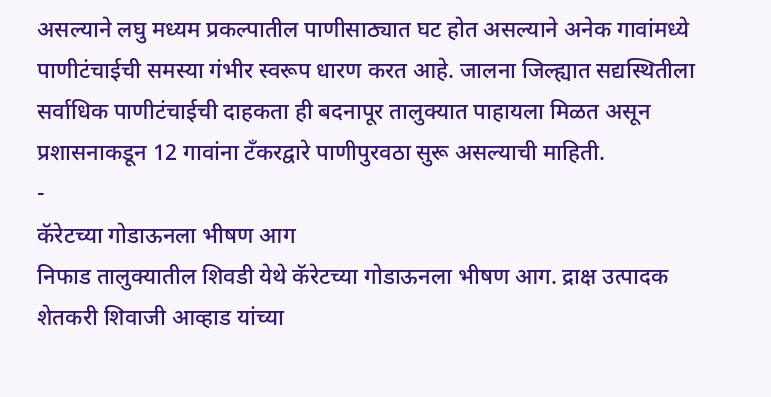असल्याने लघु मध्यम प्रकल्पातील पाणीसाठ्यात घट होत असल्याने अनेक गावांमध्ये पाणीटंचाईची समस्या गंभीर स्वरूप धारण करत आहे. जालना जिल्ह्यात सद्यस्थितीला सर्वाधिक पाणीटंचाईची दाहकता ही बदनापूर तालुक्यात पाहायला मिळत असून प्रशासनाकडून 12 गावांना टँकरद्वारे पाणीपुरवठा सुरू असल्याची माहिती.
-
कॅरेटच्या गोडाऊनला भीषण आग
निफाड तालुक्यातील शिवडी येथे कॅरेटच्या गोडाऊनला भीषण आग. द्राक्ष उत्पादक शेतकरी शिवाजी आव्हाड यांच्या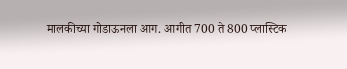मालकीच्या गोडाऊनला आग. आगीत 700 ते 800 प्लास्टिक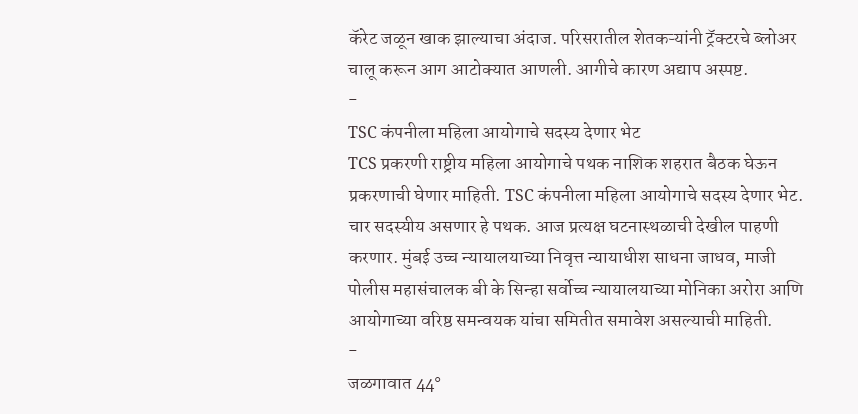कॅरेट जळून खाक झाल्याचा अंदाज. परिसरातील शेतकऱ्यांनी ट्रॅक्टरचे ब्लोअर चालू करून आग आटोक्यात आणली. आगीचे कारण अद्याप अस्पष्ट.
-
TSC कंपनीला महिला आयोगाचे सदस्य देणार भेट
TCS प्रकरणी राष्ट्रीय महिला आयोगाचे पथक नाशिक शहरात बैठक घेऊन प्रकरणाची घेणार माहिती. TSC कंपनीला महिला आयोगाचे सदस्य देणार भेट. चार सदस्यीय असणार हे पथक. आज प्रत्यक्ष घटनास्थळाची देखील पाहणी करणार. मुंबई उच्च न्यायालयाच्या निवृत्त न्यायाधीश साधना जाधव, माजी पोलीस महासंचालक बी के सिन्हा सर्वोच्च न्यायालयाच्या मोनिका अरोरा आणि आयोगाच्या वरिष्ठ समन्वयक यांचा समितीत समावेश असल्याची माहिती.
-
जळगावात 44°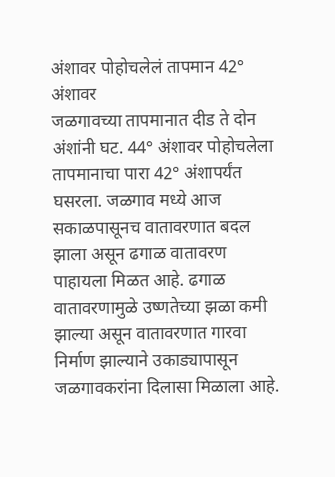अंशावर पोहोचलेलं तापमान 42° अंशावर
जळगावच्या तापमानात दीड ते दोन अंशांनी घट. 44° अंशावर पोहोचलेला तापमानाचा पारा 42° अंशापर्यंत घसरला. जळगाव मध्ये आज सकाळपासूनच वातावरणात बदल झाला असून ढगाळ वातावरण पाहायला मिळत आहे. ढगाळ वातावरणामुळे उष्णतेच्या झळा कमी झाल्या असून वातावरणात गारवा निर्माण झाल्याने उकाड्यापासून जळगावकरांना दिलासा मिळाला आहे.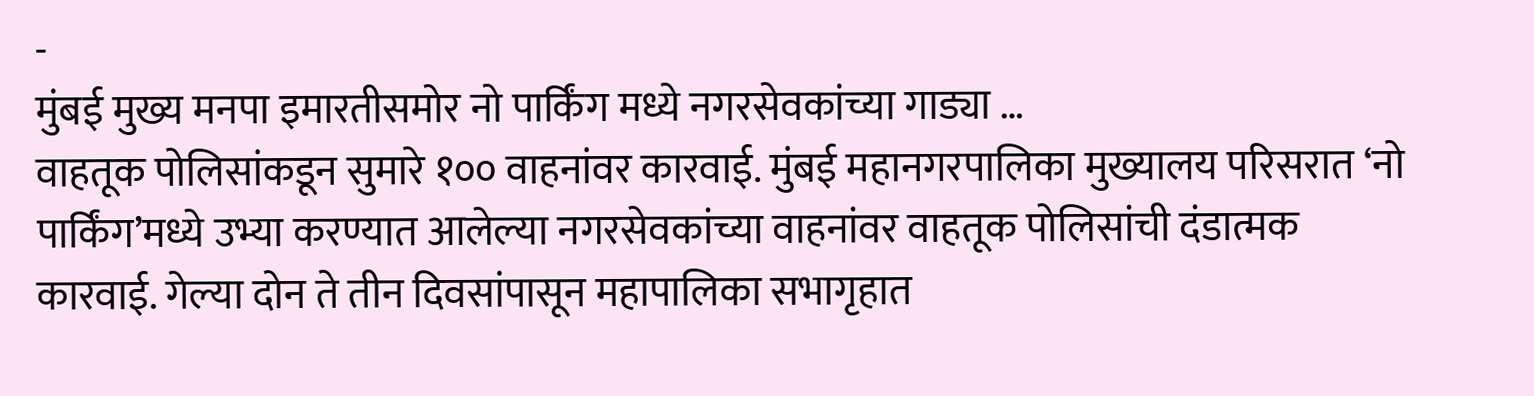-
मुंबई मुख्य मनपा इमारतीसमोर नो पार्किंग मध्ये नगरसेवकांच्या गाड्या …
वाहतूक पोलिसांकडून सुमारे १०० वाहनांवर कारवाई. मुंबई महानगरपालिका मुख्यालय परिसरात ‘नो पार्किंग’मध्ये उभ्या करण्यात आलेल्या नगरसेवकांच्या वाहनांवर वाहतूक पोलिसांची दंडात्मक कारवाई. गेल्या दोन ते तीन दिवसांपासून महापालिका सभागृहात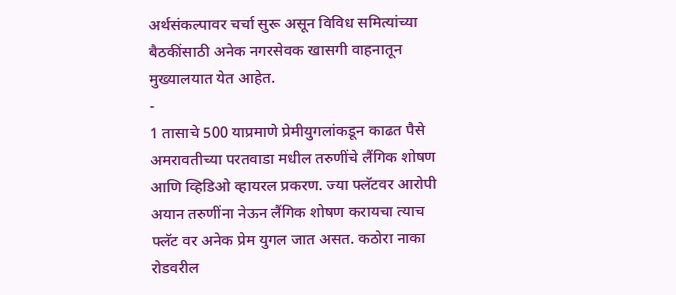अर्थसंकल्पावर चर्चा सुरू असून विविध समित्यांच्या बैठकींसाठी अनेक नगरसेवक खासगी वाहनातून मुख्यालयात येत आहेत.
-
1 तासाचे 500 याप्रमाणे प्रेमीयुगलांकडून काढत पैसे
अमरावतीच्या परतवाडा मधील तरुणींचे लैंगिक शोषण आणि व्हिडिओ व्हायरल प्रकरण. ज्या फ्लॅटवर आरोपी अयान तरुणींना नेऊन लैंगिक शोषण करायचा त्याच फ्लॅट वर अनेक प्रेम युगल जात असत. कठोरा नाका रोडवरील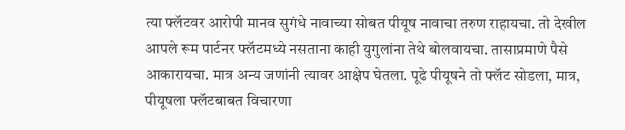त्या फ्लॅटवर आरोपी मानव सुगंधे नावाच्या सोबत पीयूष नावाचा तरुण राहायचा. तो देखील आपले रूम पार्टनर फ्लॅटमध्ये नसताना काही युगुलांना तेथे बोलवायचा. तासाप्रमाणे पैसे आकारायचा. मात्र अन्य जणांनी त्यावर आक्षेप घेतला. पूढे पीयूषने तो फ्लॅट सोडला, मात्र, पीयूषला फ्लॅटबाबत विचारणा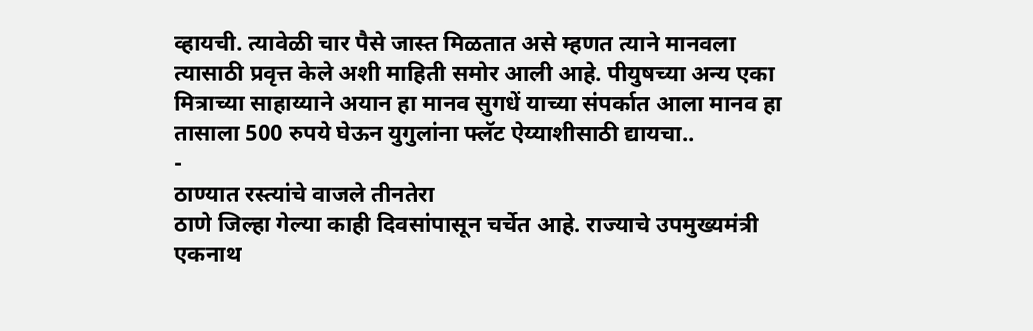व्हायची. त्यावेळी चार पैसे जास्त मिळतात असे म्हणत त्याने मानवला त्यासाठी प्रवृत्त केले अशी माहिती समोर आली आहे. पीयुषच्या अन्य एका मित्राच्या साहाय्याने अयान हा मानव सुगधें याच्या संपर्कात आला मानव हा तासाला 500 रुपये घेऊन युगुलांना फ्लॅट ऐय्याशीसाठी द्यायचा..
-
ठाण्यात रस्त्यांचे वाजले तीनतेरा
ठाणे जिल्हा गेल्या काही दिवसांपासून चर्चेत आहे. राज्याचे उपमुख्यमंत्री एकनाथ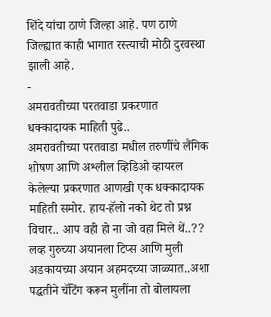शिंदे यांचा ठाणे जिल्हा आहे. पण ठाणे जिल्ह्यात काही भागात रस्त्याची मोठी दुरवस्था झाली आहे.
-
अमरावतीच्या परतवाडा प्रकरणात धक्कादायक माहिती पुढे..
अमरावतीच्या परतवाडा मधील तरुणींचे लैंगिक शोषण आणि अश्लील व्हिडिओ व्हायरल केलेल्या प्रकरणात आणखी एक धक्कादायक माहिती समोर. हाय-हॅलो नको थेट तो प्रश्न विचार.. आप वही हो ना जो वहा मिले थें..?? लव्ह गुरुच्या अयानला टिप्स आणि मुली अडकायच्या अयान अहमदच्या जाळ्यात..अशा पद्धतीने चॅटिंग करून मुलींना तो बोलायला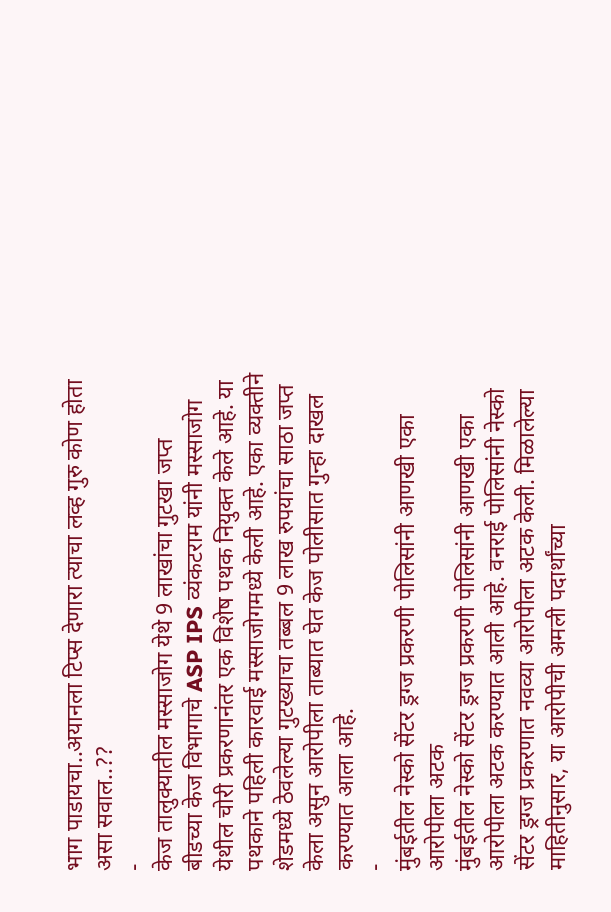भाग पाडायचा..अयानला टिप्स देणारा त्याचा लव्ह गुरु कोण होता असा सवाल..??
-
केज तालुक्यातील मस्साजोग येथे 9 लाखांचा गुटखा जप्त
बीडच्या केज विभागाचे ASP IPS व्यंकटराम यांनी मस्साजोग येथील चोरी प्रकरणानंतर एक विशेष पथक नियुक्त केले आहे. या पथकाने पहिली कारवाई मस्साजोगमध्ये केली आहे. एका व्यक्तीने शेडमध्ये ठेवलेल्या गुटख्याचा तब्बल 9 लाख रुपयांचा साठा जप्त केला असुन आरोपीला ताब्यात घेत केज पोलीसात गुन्हा दाखल करण्यात आला आहे.
-
मुंबईतील नेस्को सेंटर ड्रग्ज प्रकरणी पोलिसांनी आणखी एका आरोपीला अटक
मुंबईतील नेस्को सेंटर ड्रग्ज प्रकरणी पोलिसांनी आणखी एका आरोपीला अटक करण्यात आली आहे. वनराई पोलिसांनी नेस्को सेंटर ड्रग्ज प्रकरणात नवव्या आरोपीला अटक केली. मिळालेल्या माहितीनुसार, या आरोपीची अमली पदार्थांच्या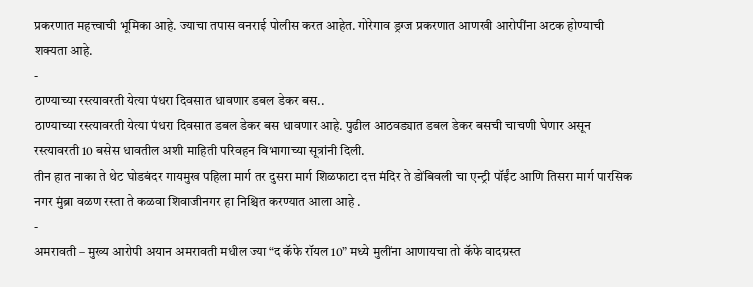प्रकरणात महत्त्वाची भूमिका आहे. ज्याचा तपास वनराई पोलीस करत आहेत. गोरेगाव ड्रग्ज प्रकरणात आणखी आरोपींना अटक होण्याची शक्यता आहे.
-
ठाण्याच्या रस्त्यावरती येत्या पंधरा दिवसात धावणार डबल डेकर बस..
ठाण्याच्या रस्त्यावरती येत्या पंधरा दिवसात डबल डेकर बस धावणार आहे. पुढील आठवड्यात डबल डेकर बसची चाचणी घेणार असून रस्त्यावरती 10 बसेस धावतील अशी माहिती परिवहन विभागाच्या सूत्रांनी दिली.
तीन हात नाका ते थेट घोडबंदर गायमुख पहिला मार्ग तर दुसरा मार्ग शिळफाटा दत्त मंदिर ते डोंबिवली चा एन्ट्री पॉईंट आणि तिसरा मार्ग पारसिक नगर मुंब्रा वळण रस्ता ते कळवा शिवाजीनगर हा निश्चित करण्यात आला आहे .
-
अमरावती – मुख्य आरोपी अयान अमरावती मधील ज्या “द कॅफे रॉयल 10” मध्ये मुलींना आणायचा तो कॅफे वादग्रस्त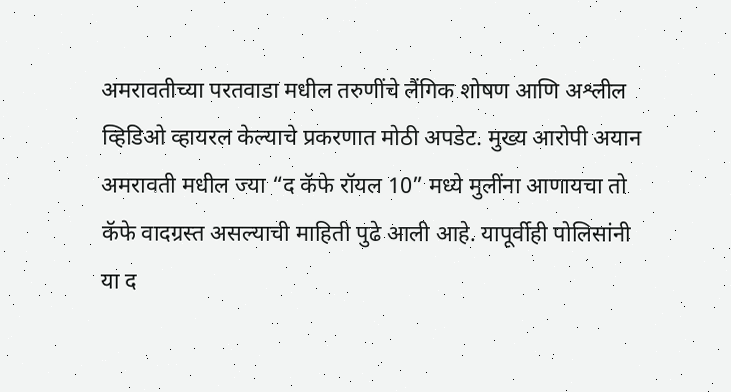अमरावतीच्या परतवाडा मधील तरुणींचे लैंगिक शोषण आणि अश्लील व्हिडिओ व्हायरल केल्याचे प्रकरणात मोठी अपडेट. मुख्य आरोपी अयान अमरावती मधील ज्या “द कॅफे रॉयल 10” मध्ये मुलींना आणायचा तो कॅफे वादग्रस्त असल्याची माहिती पुढे आली आहे. यापूर्वीही पोलिसांनी या द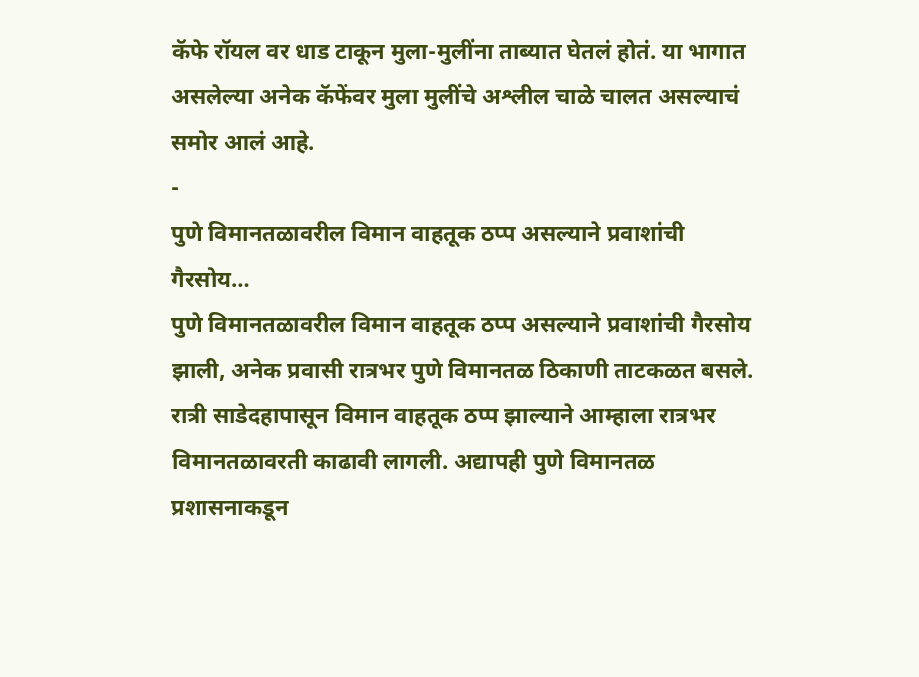कॅफे रॉयल वर धाड टाकून मुला-मुलींना ताब्यात घेतलं होतं. या भागात असलेल्या अनेक कॅफेंवर मुला मुलींचे अश्लील चाळे चालत असल्याचं समोर आलं आहे.
-
पुणे विमानतळावरील विमान वाहतूक ठप्प असल्याने प्रवाशांची गैरसोय…
पुणे विमानतळावरील विमान वाहतूक ठप्प असल्याने प्रवाशांची गैरसोय झाली, अनेक प्रवासी रात्रभर पुणे विमानतळ ठिकाणी ताटकळत बसले.
रात्री साडेदहापासून विमान वाहतूक ठप्प झाल्याने आम्हाला रात्रभर विमानतळावरती काढावी लागली. अद्यापही पुणे विमानतळ प्रशासनाकडून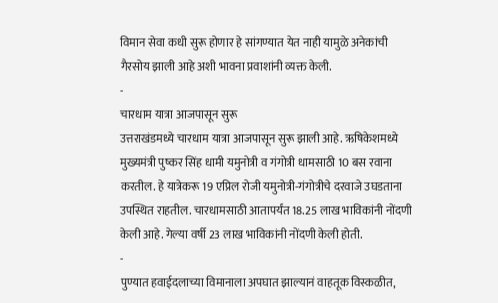विमान सेवा कधी सुरू होणार हे सांगण्यात येत नाही यामुळे अनेकांची गैरसोय झाली आहे अशी भावना प्रवाशांनी व्यक्त केली.
-
चारधाम यात्रा आजपासून सुरू
उत्तराखंडमध्ये चारधाम यात्रा आजपासून सुरू झाली आहे. ऋषिकेशमध्ये मुख्यमंत्री पुष्कर सिंह धामी यमुनोत्री व गंगोत्री धामसाठी 10 बस रवाना करतील. हे यात्रेकरू 19 एप्रिल रोजी यमुनोत्री-गंगोत्रीचे दरवाजे उघडताना उपस्थित राहतील. चारधामसाठी आतापर्यंत 18.25 लाख भाविकांनी नोंदणी केली आहे. गेल्या वर्षी 23 लाख भाविकांनी नोंदणी केली होती.
-
पुण्यात हवाईदलाच्या विमानाला अपघात झाल्यानं वाहतूक विस्कळीत,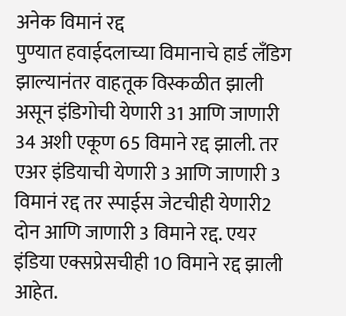अनेक विमानं रद्द
पुण्यात हवाईदलाच्या विमानाचे हार्ड लँडिग झाल्यानंतर वाहतूक विस्कळीत झाली असून इंडिगोची येणारी 31 आणि जाणारी 34 अशी एकूण 65 विमाने रद्द झाली. तर एअर इंडियाची येणारी 3 आणि जाणारी 3 विमानं रद्द तर स्पाईस जेटचीही येणारी2 दोन आणि जाणारी 3 विमाने रद्द. एयर इंडिया एक्सप्रेसचीही 10 विमाने रद्द झाली आहेत.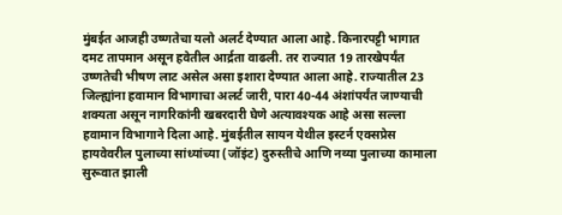मुंबईत आजही उष्णतेचा यलो अलर्ट देण्यात आला आहे. किनारपट्टी भागात दमट तापमान असून हवेतील आर्द्रता वाढली. तर राज्यात 19 तारखेपर्यंत उष्णतेची भीषण लाट असेल असा इशारा देण्यात आला आहे. राज्यातील 23 जिल्ह्यांना हवामान विभागाचा अलर्ट जारी, पारा 40-44 अंशांपर्यंत जाण्याची शक्यता असून नागरिकांनी खबरदारी घेणे अत्यावश्यक आहे असा सल्ला हवामान विभागाने दिला आहे. मुंबईतील सायन येथील इस्टर्न एक्सप्रेस हायवेवरील पुलाच्या सांध्यांच्या (जॉइंट) दुरुस्तीचे आणि नव्या पुलाच्या कामाला सुरूवात झाली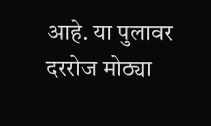आहे. या पुलावर दररोज मोठ्या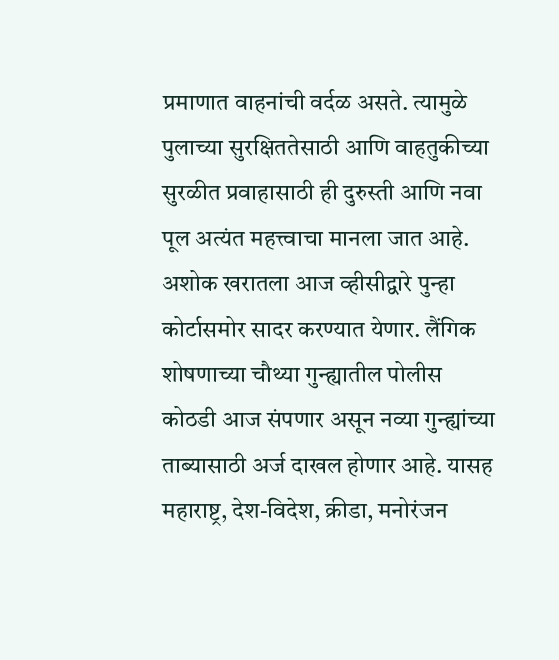प्रमाणात वाहनांची वर्दळ असते. त्यामुळे पुलाच्या सुरक्षिततेसाठी आणि वाहतुकीच्या सुरळीत प्रवाहासाठी ही दुरुस्ती आणि नवा पूल अत्यंत महत्त्वाचा मानला जात आहे. अशोक खरातला आज व्हीसीद्वारे पुन्हा कोर्टासमोर सादर करण्यात येणार. लैंगिक शोषणाच्या चौथ्या गुन्ह्यातील पोलीस कोठडी आज संपणार असून नव्या गुन्ह्यांच्या ताब्यासाठी अर्ज दाखल होणार आहे. यासह महाराष्ट्र, देश-विदेश, क्रीडा, मनोरंजन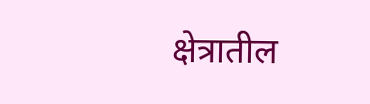क्षेत्रातील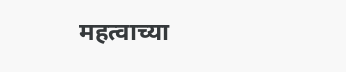महत्वाच्या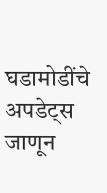घडामोडींचे अपडेट्स जाणून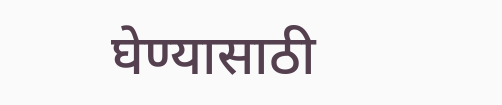घेण्यासाठी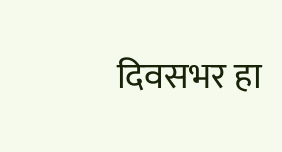दिवसभर हा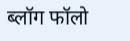ब्लॉग फॉलो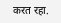करत रहा.